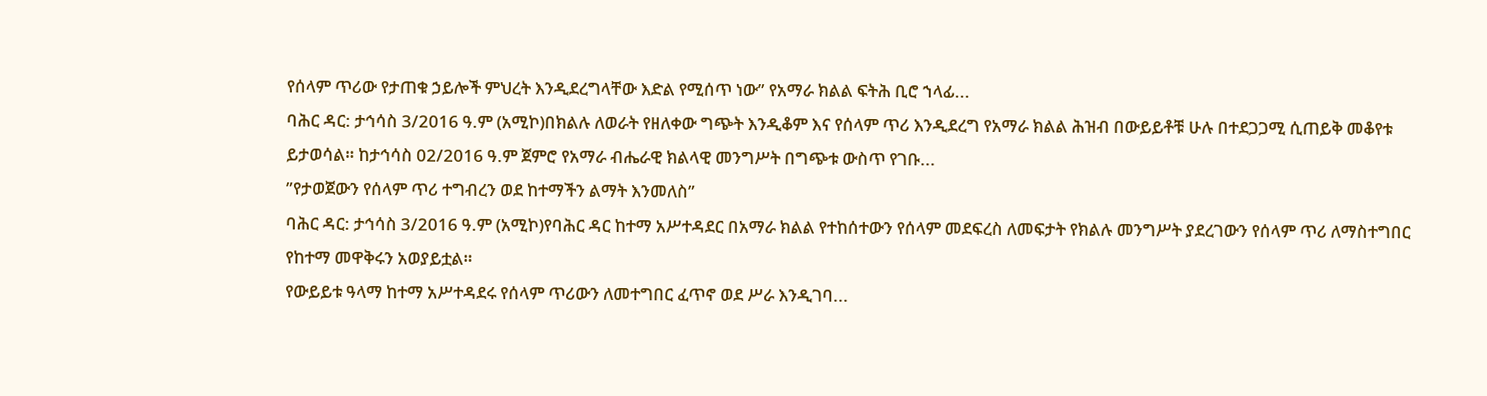የሰላም ጥሪው የታጠቁ ኃይሎች ምህረት እንዲደረግላቸው እድል የሚሰጥ ነው” የአማራ ክልል ፍትሕ ቢሮ ኀላፊ...
ባሕር ዳር: ታኅሳስ 3/2016 ዓ.ም (አሚኮ)በክልሉ ለወራት የዘለቀው ግጭት እንዲቆም እና የሰላም ጥሪ እንዲደረግ የአማራ ክልል ሕዝብ በውይይቶቹ ሁሉ በተደጋጋሚ ሲጠይቅ መቆየቱ ይታወሳል። ከታኅሳስ 02/2016 ዓ.ም ጀምሮ የአማራ ብሔራዊ ክልላዊ መንግሥት በግጭቱ ውስጥ የገቡ...
”የታወጀውን የሰላም ጥሪ ተግብረን ወደ ከተማችን ልማት እንመለስ”
ባሕር ዳር: ታኅሳስ 3/2016 ዓ.ም (አሚኮ)የባሕር ዳር ከተማ አሥተዳደር በአማራ ክልል የተከሰተውን የሰላም መደፍረስ ለመፍታት የክልሉ መንግሥት ያደረገውን የሰላም ጥሪ ለማስተግበር የከተማ መዋቅሩን አወያይቷል።
የውይይቱ ዓላማ ከተማ አሥተዳደሩ የሰላም ጥሪውን ለመተግበር ፈጥኖ ወደ ሥራ እንዲገባ...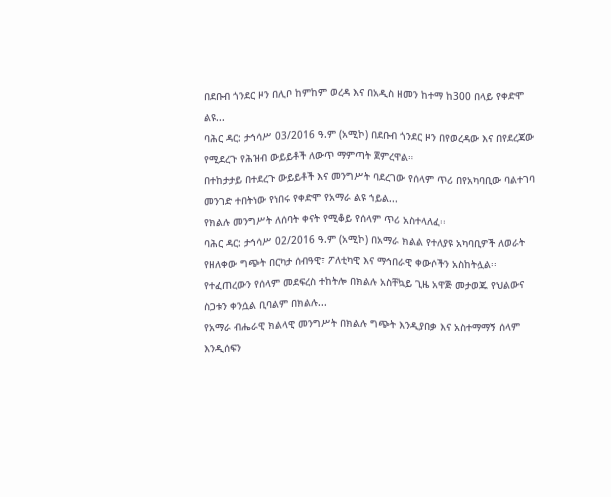በደቡብ ጎንደር ዞን በሊቦ ከምከም ወረዳ እና በአዲስ ዘመን ከተማ ከ300 በላይ የቀድሞ ልዩ...
ባሕር ዳር: ታኅሳሥ 03/2016 ዓ.ም (አሚኮ) በደቡብ ጎንደር ዞን በየወረዳው እና በየደረጃው የሚደረጉ የሕዝብ ውይይቶች ለውጥ ማምጣት ጀምረዋል።
በተከታታይ በተደረጉ ውይይቶች እና መንግሥት ባደረገው የሰላም ጥሪ በየአካባቢው ባልተገባ መንገድ ተበትነው የነበሩ የቀድሞ የአማራ ልዩ ኀይል...
የክልሉ መንግሥት ለሰባት ቀናት የሚቆይ የሰላም ጥሪ አስተላለፈ፡፡
ባሕር ዳር: ታኅሳሥ 02/2016 ዓ.ም (አሚኮ) በአማራ ክልል የተለያዩ አካባቢዎች ለወራት የዘለቀው ግጭት በርካታ ሰብዓዊ፣ ፖለቲካዊ እና ማኅበራዊ ቀውሶችን አስከትሏል፡፡ የተፈጠረውን የሰላም መደፍረስ ተከትሎ በክልሉ አስቸኳይ ጊዜ አዋጅ መታወጁ የህልውና ስጋቱን ቀንሷል ቢባልም በክልሉ...
የአማራ ብሔራዊ ክልላዊ መንግሥት በክልሉ ግጭት እንዲያበቃ እና አስተማማኝ ሰላም እንዲሰፍን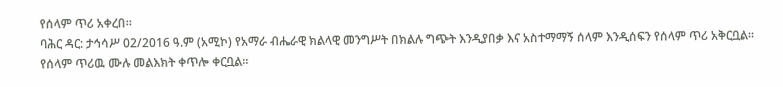የሰላም ጥሪ አቀረበ።
ባሕር ዳር: ታኅሳሥ 02/2016 ዓ.ም (አሚኮ) የአማራ ብሔራዊ ክልላዊ መንግሥት በክልሉ ግጭት እንዲያበቃ እና አስተማማኝ ሰላም እንዲሰፍን የሰላም ጥሪ አቅርቧል።
የሰላም ጥሪዉ ሙሉ መልእክት ቀጥሎ ቀርቧል።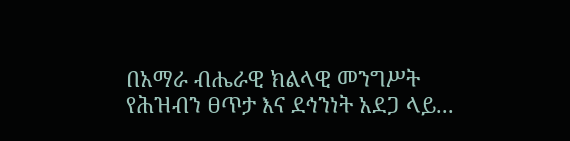በአማራ ብሔራዊ ክልላዊ መንግሥት የሕዝብን ፀጥታ እና ደኅንነት አደጋ ላይ...